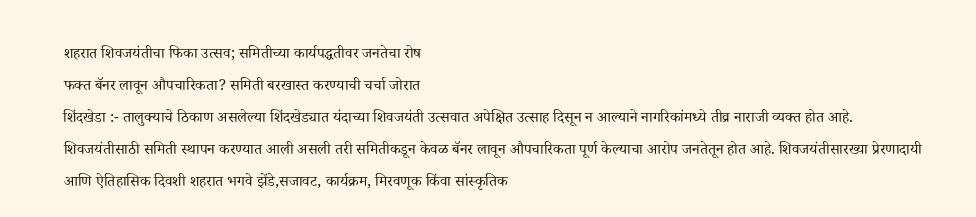शहरात शिवजयंतीचा फिका उत्सव; समितीच्या कार्यपद्धतीवर जनतेचा रोष
फक्त बॅनर लावून औपचारिकता? समिती बरखास्त करण्याची चर्चा जोरात
शिंदखेडा :- तालुक्याचे ठिकाण असलेल्या शिंदखेड्यात यंदाच्या शिवजयंती उत्सवात अपेक्षित उत्साह दिसून न आल्याने नागरिकांमध्ये तीव्र नाराजी व्यक्त होत आहे. शिवजयंतीसाठी समिती स्थापन करण्यात आली असली तरी समितीकडून केवळ बॅनर लावून औपचारिकता पूर्ण केल्याचा आरोप जनतेतून होत आहे. शिवजयंतीसारख्या प्रेरणादायी आणि ऐतिहासिक दिवशी शहरात भगवे झेंडे,सजावट, कार्यक्रम, मिरवणूक किंवा सांस्कृतिक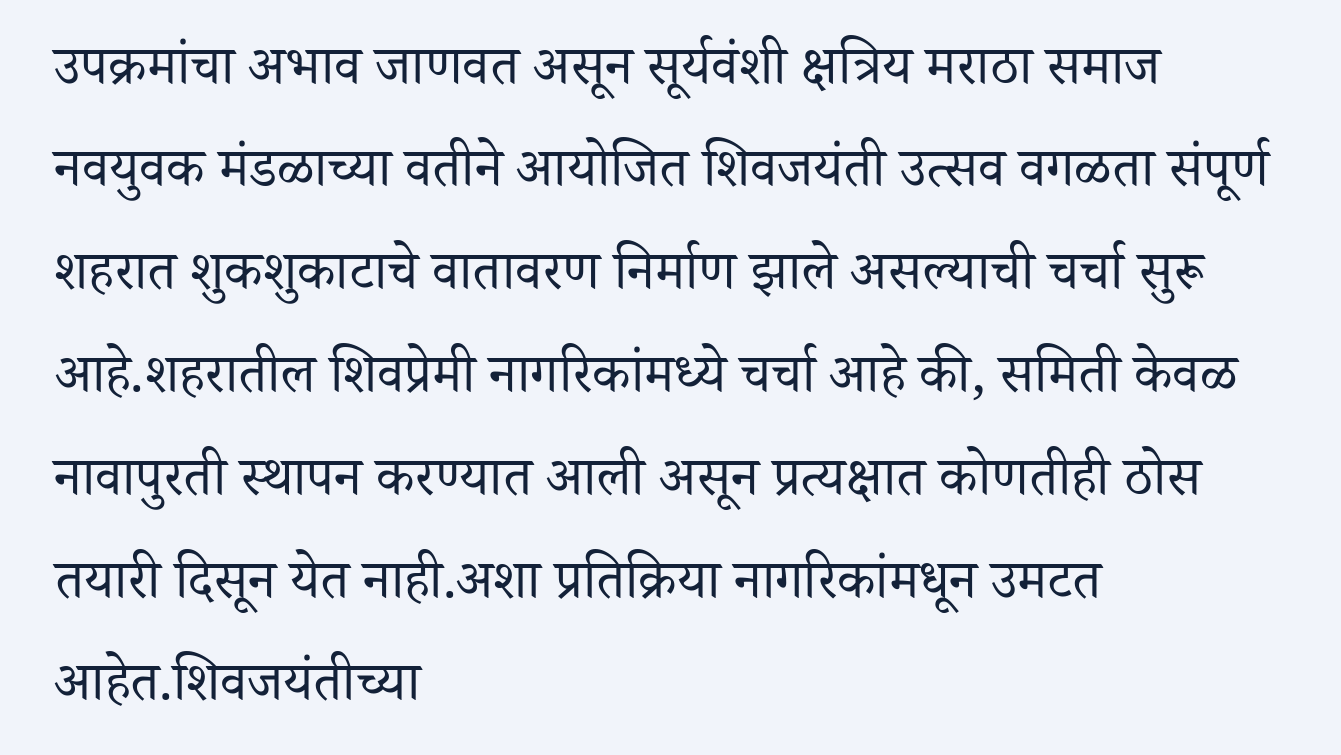उपक्रमांचा अभाव जाणवत असून सूर्यवंशी क्षत्रिय मराठा समाज नवयुवक मंडळाच्या वतीने आयोजित शिवजयंती उत्सव वगळता संपूर्ण शहरात शुकशुकाटाचे वातावरण निर्माण झाले असल्याची चर्चा सुरू आहे.शहरातील शिवप्रेमी नागरिकांमध्ये चर्चा आहे की, समिती केवळ नावापुरती स्थापन करण्यात आली असून प्रत्यक्षात कोणतीही ठोस तयारी दिसून येत नाही.अशा प्रतिक्रिया नागरिकांमधून उमटत आहेत.शिवजयंतीच्या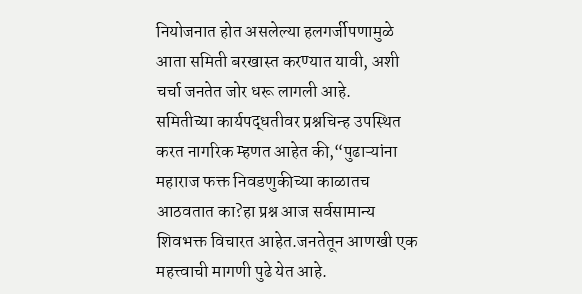नियोजनात होत असलेल्या हलगर्जीपणामुळे आता समिती बरखास्त करण्यात यावी, अशी चर्चा जनतेत जोर धरू लागली आहे.
समितीच्या कार्यपद्धतीवर प्रश्नचिन्ह उपस्थित करत नागरिक म्हणत आहेत की,“पुढाऱ्यांना महाराज फक्त निवडणुकीच्या काळातच आठवतात का?हा प्रश्न आज सर्वसामान्य शिवभक्त विचारत आहेत.जनतेतून आणखी एक महत्त्वाची मागणी पुढे येत आहे.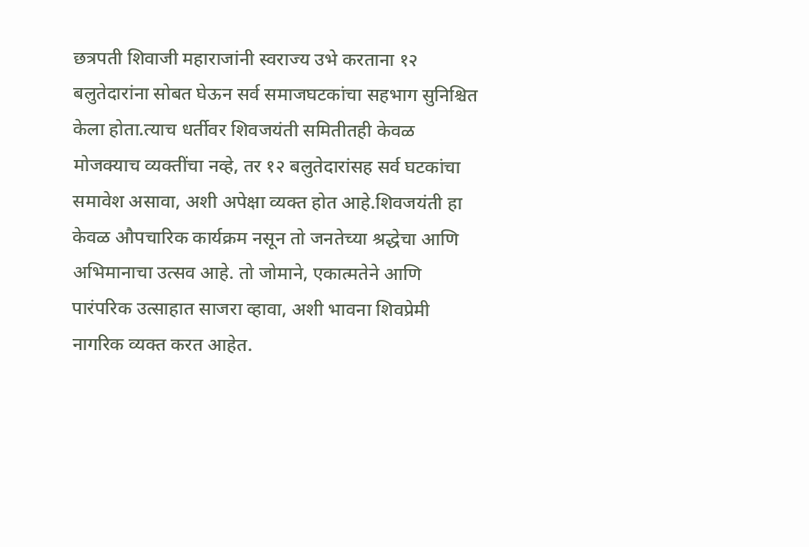छत्रपती शिवाजी महाराजांनी स्वराज्य उभे करताना १२ बलुतेदारांना सोबत घेऊन सर्व समाजघटकांचा सहभाग सुनिश्चित केला होता.त्याच धर्तीवर शिवजयंती समितीतही केवळ मोजक्याच व्यक्तींचा नव्हे, तर १२ बलुतेदारांसह सर्व घटकांचा समावेश असावा, अशी अपेक्षा व्यक्त होत आहे.शिवजयंती हा केवळ औपचारिक कार्यक्रम नसून तो जनतेच्या श्रद्धेचा आणि अभिमानाचा उत्सव आहे. तो जोमाने, एकात्मतेने आणि पारंपरिक उत्साहात साजरा व्हावा, अशी भावना शिवप्रेमी नागरिक व्यक्त करत आहेत.